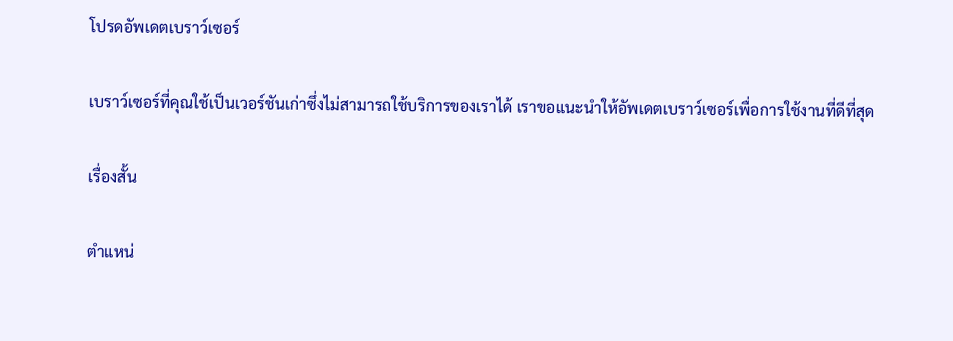โปรดอัพเดตเบราว์เซอร์

เบราว์เซอร์ที่คุณใช้เป็นเวอร์ชันเก่าซึ่งไม่สามารถใช้บริการของเราได้ เราขอแนะนำให้อัพเดตเบราว์เซอร์เพื่อการใช้งานที่ดีที่สุด

เรื่องสั้น

ตำแหน่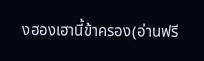งฮองเฮานี้ข้าครอง(อ่านฟรี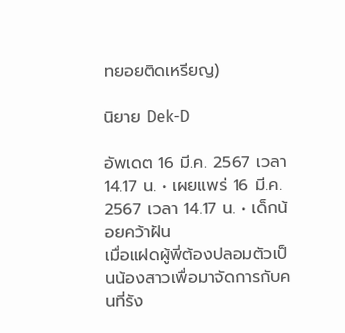ทยอยติดเหรียญ)

นิยาย Dek-D

อัพเดต 16 มี.ค. 2567 เวลา 14.17 น. • เผยแพร่ 16 มี.ค. 2567 เวลา 14.17 น. • เด็กน้อยคว้าฝัน
เมื่อแฝดผู้พี่ต้องปลอมตัวเป็นน้องสาวเพื่อมาจัดการกับคนที่รัง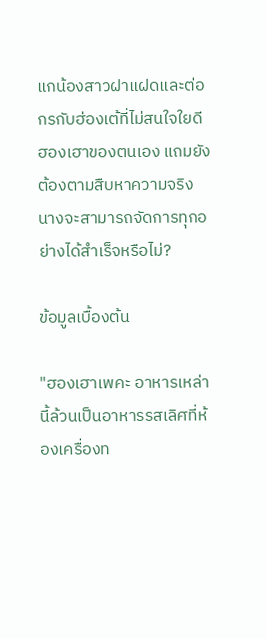แกน้องสาวฝาแฝดและต่อกรกับฮ่องเต้ที่ไม่สนใจใยดีฮองเฮาของตนเอง แถมยังต้องตามสืบหาความจริง นางจะสามารถจัดการทุกอย่างได้สำเร็จหรือไม่?

ข้อมูลเบื้องต้น

"ฮองเฮาเพคะ อาหารเหล่านี้ล้วนเป็นอาหารรสเลิศที่ห้องเครื่องท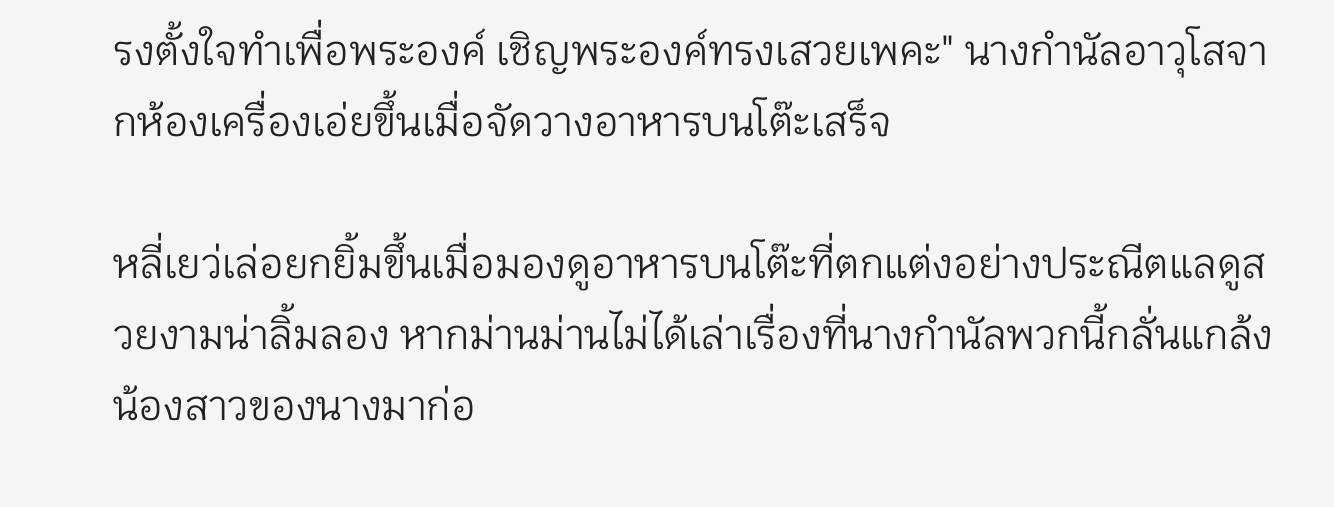รงตั้งใจทำเพื่อพระองค์ เชิญพระองค์ทรงเสวยเพคะ" นางกำนัลอาวุโสจากห้องเครื่องเอ่ยขึ้นเมื่อจัดวางอาหารบนโต๊ะเสร็จ

หลี่เยว่เล่อยกยิ้มขึ้นเมื่อมองดูอาหารบนโต๊ะที่ตกแต่งอย่างประณีตแลดูสวยงามน่าลิ้มลอง หากม่านม่านไม่ได้เล่าเรื่องที่นางกำนัลพวกนี้กลั่นแกล้งน้องสาวของนางมาก่อ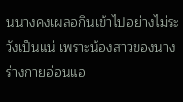นนางคงเผลอกินเข้าไปอย่างไม่ระวังเป็นแน่ เพราะน้องสาวของนางร่างกายอ่อนแอ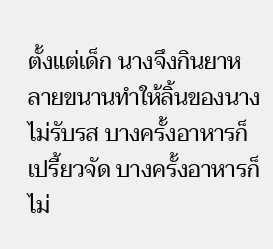ตั้งแต่เด็ก นางจึงกินยาหลายขนานทำให้ลิ้นของนางไม่รับรส บางครั้งอาหารก็เปรี้ยวจัด บางครั้งอาหารก็ไม่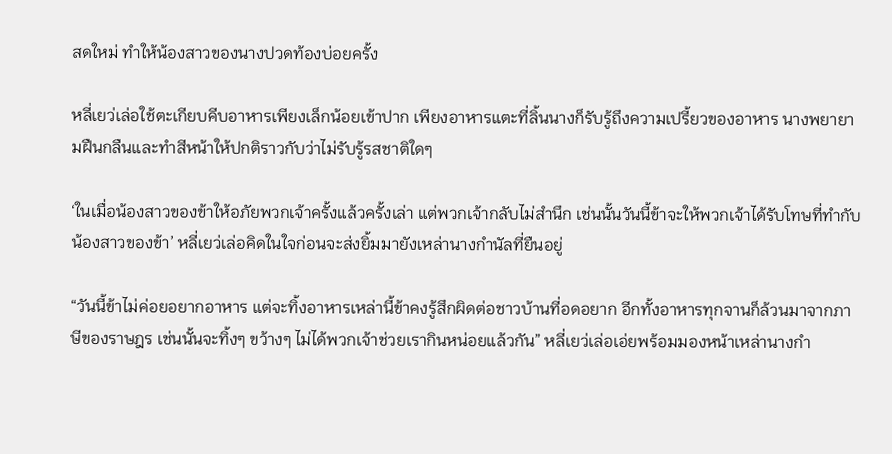สดใหม่ ทำให้น้องสาวของนางปวดท้องบ่อยครั้ง

หลี่เยว่เล่อใช้ตะเกียบคีบอาหารเพียงเล็กน้อยเข้าปาก เพียงอาหารแตะที่ลิ้นนางก็รับรู้ถึงความเปรี้ยวของอาหาร นางพยายามฝืนกลืนและทำสีหน้าให้ปกติราวกับว่าไม่รับรู้รสชาติใดๆ

‘ในเมื่อน้องสาวของข้าให้อภัยพวกเจ้าครั้งแล้วครั้งเล่า แต่พวกเจ้ากลับไม่สำนึก เช่นนั้นวันนี้ข้าจะให้พวกเจ้าได้รับโทษที่ทำกับน้องสาวของข้า’ หลี่เยว่เล่อคิดในใจก่อนจะส่งยิ้มมายังเหล่านางกำนัลที่ยืนอยู่

“วันนี้ข้าไม่ค่อยอยากอาหาร แต่จะทิ้งอาหารเหล่านี้ข้าคงรู้สึกผิดต่อชาวบ้านที่อดอยาก อีกทั้งอาหารทุกจานก็ล้วนมาจากภาษีของราษฎร เช่นนั้นจะทิ้งๆ ขว้างๆ ไม่ได้พวกเจ้าช่วยเรากินหน่อยแล้วกัน” หลี่เยว่เล่อเอ่ยพร้อมมองหน้าเหล่านางกำ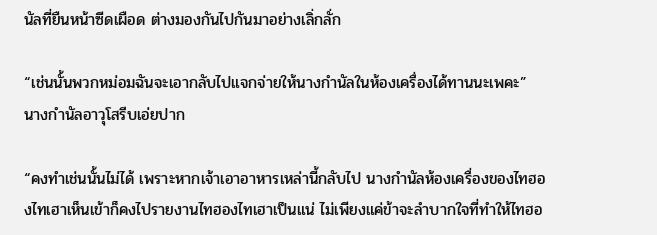นัลที่ยืนหน้าซีดเผือด ต่างมองกันไปกันมาอย่างเลิ่กลั่ก

“เช่นนั้นพวกหม่อมฉันจะเอากลับไปแจกจ่ายให้นางกำนัลในห้องเครื่องได้ทานนะเพคะ” นางกำนัลอาวุโสรีบเอ่ยปาก

“คงทำเช่นนั้นไม่ได้ เพราะหากเจ้าเอาอาหารเหล่านี้กลับไป นางกำนัลห้องเครื่องของไทฮองไทเฮาเห็นเข้าก็คงไปรายงานไทฮองไทเฮาเป็นแน่ ไม่เพียงแค่ข้าจะลำบากใจที่ทำให้ไทฮอ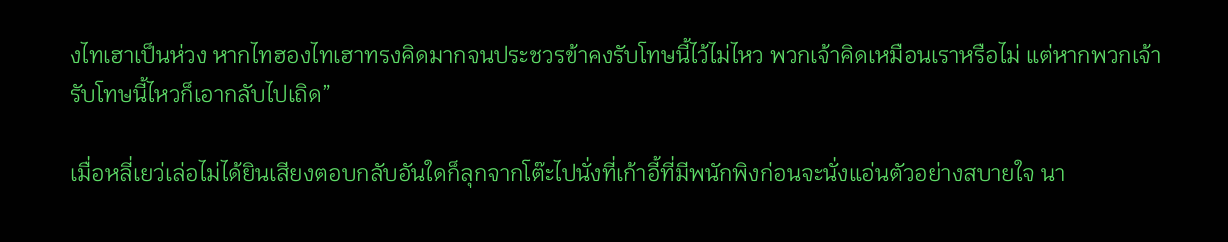งไทเฮาเป็นห่วง หากไทฮองไทเฮาทรงคิดมากจนประชวรข้าคงรับโทษนี้ไว้ไม่ไหว พวกเจ้าคิดเหมือนเราหรือไม่ แต่หากพวกเจ้ารับโทษนี้ไหวก็เอากลับไปเถิด”

เมื่อหลี่เยว่เล่อไม่ได้ยินเสียงตอบกลับอันใดก็ลุกจากโต๊ะไปนั่งที่เก้าอี้ที่มีพนักพิงก่อนจะนั่งแอ่นตัวอย่างสบายใจ นา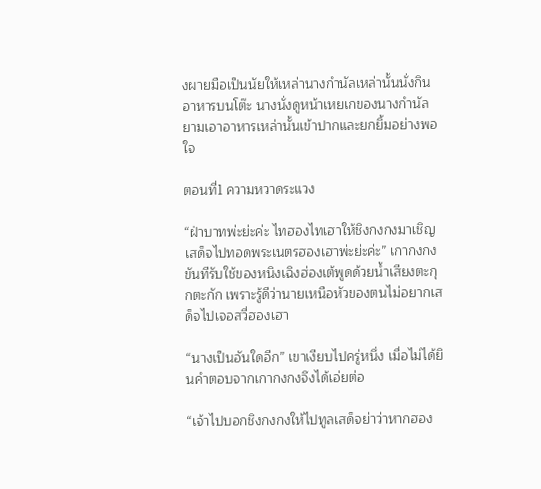งผายมือเป็นนัยให้เหล่านางกำนัลเหล่านั้นนั่งกินอาหารบนโต๊ะ นางนั่งดูหน้าเหยเกของนางกำนัลยามเอาอาหารเหล่านั้นเข้าปากและยกยิ้มอย่างพอใจ

ตอนที่1 ความหวาดระแวง

“ฝ่าบาทพ่ะย่ะค่ะ ไทฮองไทเฮาให้ชิงกงกงมาเชิญเสด็จไปทอดพระเนตรฮองเฮาพ่ะย่ะค่ะ” เกากงกงขันทีรับใช้ของหนิงเฉิงฮ่องเต้พูดด้วยน้ำเสียงตะกุกตะกัก เพราะรู้ดีว่านายเหนือหัวของตนไม่อยากเสด็จไปเจอสวี่ฮองเฮา

“นางเป็นอันใดอีก” เขาเงียบไปครู่หนึ่ง เมื่อไม่ได้ยินคำตอบจากเกากงกงจึงได้เอ่ยต่อ

“เจ้าไปบอกชิงกงกงให้ไปทูลเสด็จย่าว่าหากฮอง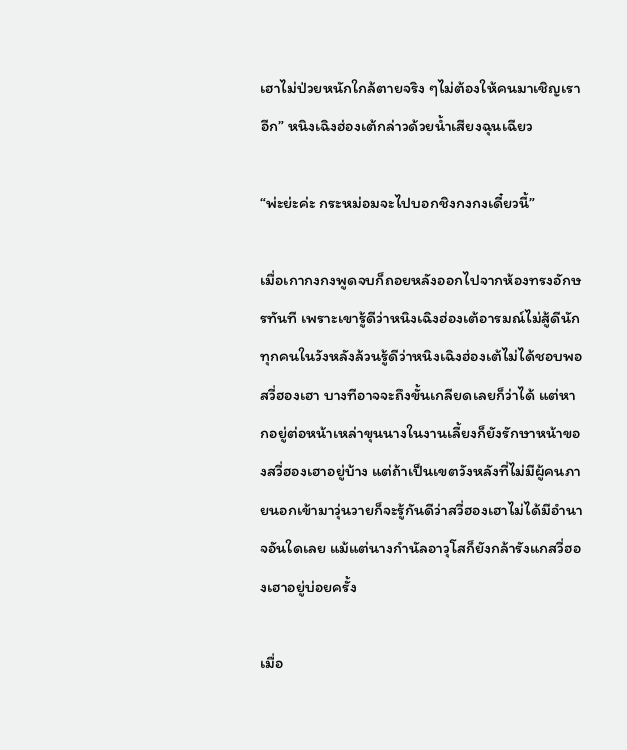เฮาไม่ป่วยหนักใกล้ตายจริง ๆไม่ต้องให้คนมาเชิญเราอีก” หนิงเฉิงฮ่องเต้กล่าวด้วยน้ำเสียงฉุนเฉียว

“พ่ะย่ะค่ะ กระหม่อมจะไปบอกชิงกงกงเดี๋ยวนี้”

เมื่อเกากงกงพูดจบก็ถอยหลังออกไปจากห้องทรงอักษรทันที เพราะเขารู้ดีว่าหนิงเฉิงฮ่องเต้อารมณ์ไม่สู้ดีนัก ทุกคนในวังหลังล้วนรู้ดีว่าหนิงเฉิงฮ่องเต้ไม่ได้ชอบพอสวี่ฮองเฮา บางทีอาจจะถึงขั้นเกลียดเลยก็ว่าได้ แต่หากอยู่ต่อหน้าเหล่าขุนนางในงานเลี้ยงก็ยังรักษาหน้าของสวี่ฮองเฮาอยู่บ้าง แต่ถ้าเป็นเขตวังหลังที่ไม่มีผู้คนภายนอกเข้ามาวุ่นวายก็จะรู้กันดีว่าสวี่ฮองเฮาไม่ได้มีอำนาจอันใดเลย แม้แต่นางกำนัลอาวุโสก็ยังกล้ารังแกสวี่ฮองเฮาอยู่บ่อยครั้ง

เมื่อ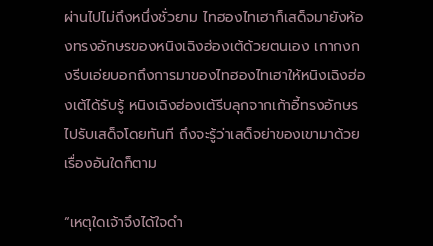ผ่านไปไม่ถึงหนึ่งชั่วยาม ไทฮองไทเฮาก็เสด็จมายังห้องทรงอักษรของหนิงเฉิงฮ่องเต้ด้วยตนเอง เกากงกงรีบเอ่ยบอกถึงการมาของไทฮองไทเฮาให้หนิงเฉิงฮ่องเต้ได้รับรู้ หนิงเฉิงฮ่องเต้รีบลุกจากเก้าอี้ทรงอักษรไปรับเสด็จโดยทันที ถึงจะรู้ว่าเสด็จย่าของเขามาด้วยเรื่องอันใดก็ตาม

“เหตุใดเจ้าจึงได้ใจดำ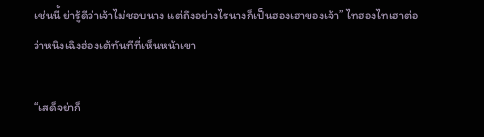เช่นนี้ ย่ารู้ดีว่าเจ้าไม่ชอบนาง แต่ถึงอย่างไรนางก็เป็นฮองเฮาของเจ้า” ไทฮองไทเฮาต่อว่าหนิงเฉิงฮ่องเต้ทันทีที่เห็นหน้าเขา

“เสด็จย่าก็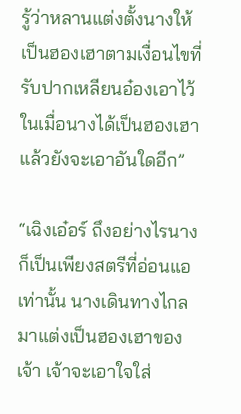รู้ว่าหลานแต่งตั้งนางให้เป็นฮองเฮาตามเงื่อนไขที่รับปากเหลียนอ๋องเอาไว้ ในเมื่อนางได้เป็นฮองเฮาแล้วยังจะเอาอันใดอีก”

“เฉิงเอ๋อร์ ถึงอย่างไรนางก็เป็นเพียงสตรีที่อ่อนแอเท่านั้น นางเดินทางไกลมาแต่งเป็นฮองเฮาของเจ้า เจ้าจะเอาใจใส่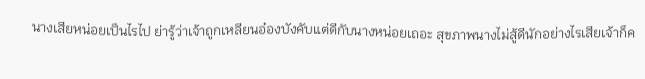นางเสียหน่อยเป็นไรไป ย่ารู้ว่าเจ้าถูกเหลียนอ๋องบังคับแต่ดีกับนางหน่อยเถอะ สุขภาพนางไม่สู้ดีนักอย่างไรเสียเจ้าก็ค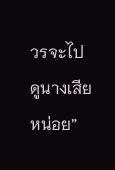วรจะไปดูนางเสียหน่อย”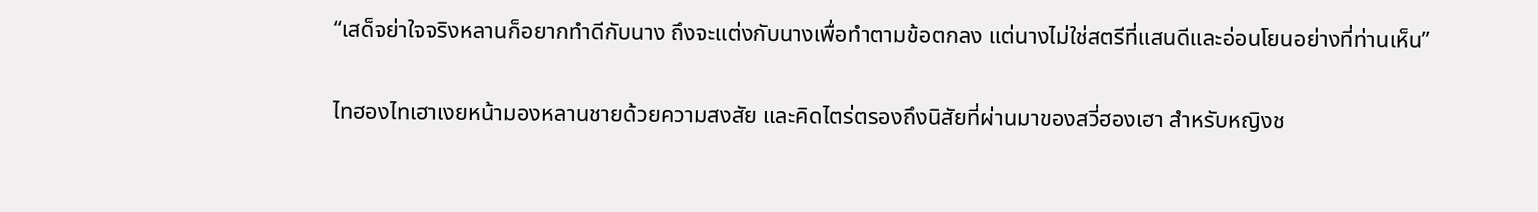“เสด็จย่าใจจริงหลานก็อยากทำดีกับนาง ถึงจะแต่งกับนางเพื่อทำตามข้อตกลง แต่นางไม่ใช่สตรีที่แสนดีและอ่อนโยนอย่างที่ท่านเห็น”

ไทฮองไทเฮาเงยหน้ามองหลานชายด้วยความสงสัย และคิดไตร่ตรองถึงนิสัยที่ผ่านมาของสวี่ฮองเฮา สำหรับหญิงช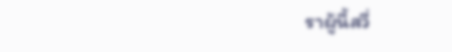ราผู้นี้สวี่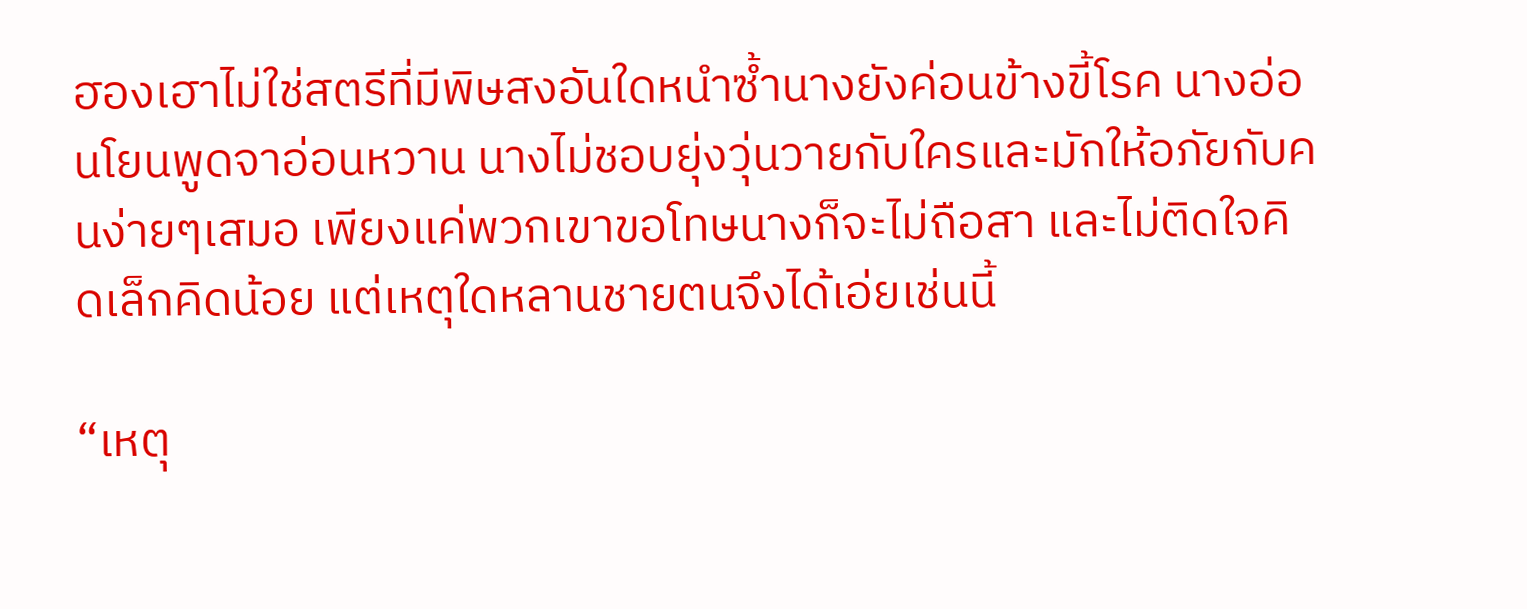ฮองเฮาไม่ใช่สตรีที่มีพิษสงอันใดหนำซ้ำนางยังค่อนข้างขี้โรค นางอ่อนโยนพูดจาอ่อนหวาน นางไม่ชอบยุ่งวุ่นวายกับใครและมักให้อภัยกับคนง่ายๆเสมอ เพียงแค่พวกเขาขอโทษนางก็จะไม่ถือสา และไม่ติดใจคิดเล็กคิดน้อย แต่เหตุใดหลานชายตนจึงได้เอ่ยเช่นนี้

“เหตุ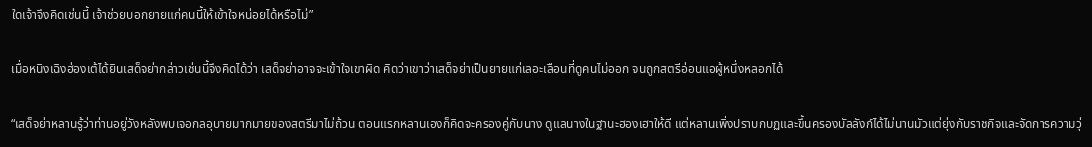ใดเจ้าจึงคิดเช่นนี้ เจ้าช่วยบอกยายแก่คนนี้ให้เข้าใจหน่อยได้หรือไม่”

เมื่อหนิงเฉิงฮ่องเต้ได้ยินเสด็จย่ากล่าวเช่นนี้จึงคิดได้ว่า เสด็จย่าอาจจะเข้าใจเขาผิด คิดว่าเขาว่าเสด็จย่าเป็นยายแก่เลอะเลือนที่ดูคนไม่ออก จนถูกสตรีอ่อนแอผู้หนึ่งหลอกได้

“เสด็จย่าหลานรู้ว่าท่านอยู่วังหลังพบเจอกลอุบายมากมายของสตรีมาไม่ถ้วน ตอนแรกหลานเองก็คิดจะครองคู่กับนาง ดูแลนางในฐานะฮองเฮาให้ดี แต่หลานเพิ่งปราบกบฏและขึ้นครองบัลลังก์ได้ไม่นานมัวแต่ยุ่งกับราชกิจและจัดการความวุ่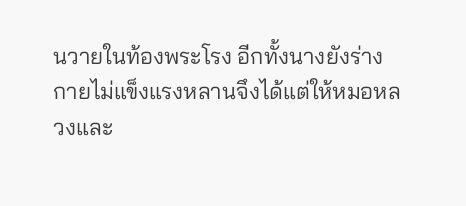นวายในท้องพระโรง อีกทั้งนางยังร่างกายไม่แข็งแรงหลานจึงได้แต่ให้หมอหลวงและ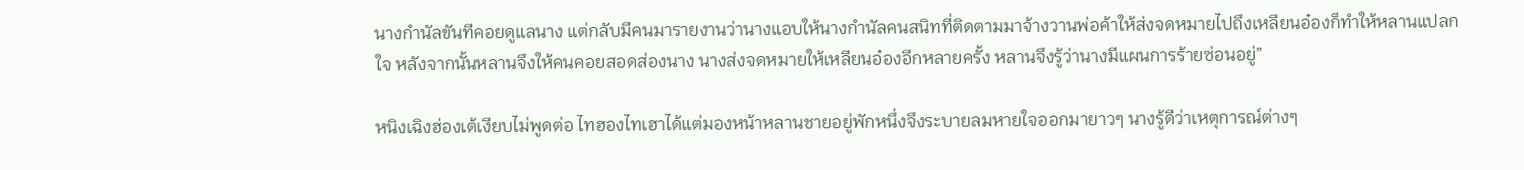นางกำนัลขันทีคอยดูแลนาง แต่กลับมีคนมารายงานว่านางแอบให้นางกำนัลคนสนิทที่ติดตามมาจ้างวานพ่อค้าให้ส่งจดหมายไปถึงเหลียนอ๋องก็ทำให้หลานแปลกใจ หลังจากนั้นหลานจึงให้คนคอยสอดส่องนาง นางส่งจดหมายให้เหลียนอ๋องอีกหลายครั้ง หลานจึงรู้ว่านางมีแผนการร้ายซ่อนอยู่”

หนิงเฉิงฮ่องเต้เงียบไม่พูดต่อ ไทฮองไทเฮาได้แต่มองหน้าหลานชายอยู่พักหนึ่งจึงระบายลมหายใจออกมายาวๆ นางรู้ดีว่าเหตุการณ์ต่างๆ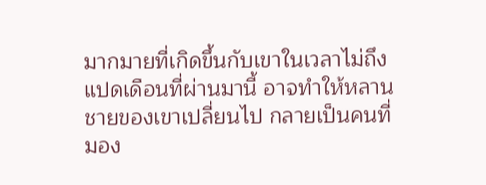มากมายที่เกิดขึ้นกับเขาในเวลาไม่ถึงแปดเดือนที่ผ่านมานี้ อาจทำให้หลานชายของเขาเปลี่ยนไป กลายเป็นคนที่มอง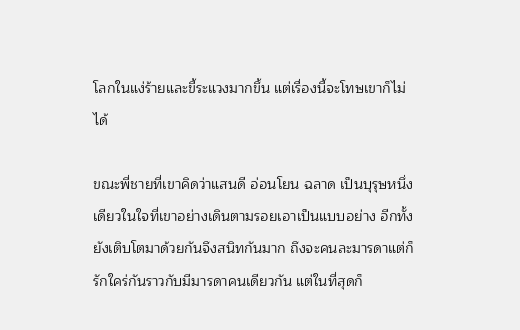โลกในแง่ร้ายและขี้ระแวงมากขึ้น แต่เรื่องนี้จะโทษเขาก็ไม่ได้

ขณะพี่ชายที่เขาคิดว่าแสนดี อ่อนโยน ฉลาด เป็นบุรุษหนึ่งเดียวในใจที่เขาอย่างเดินตามรอยเอาเป็นแบบอย่าง อีกทั้งยังเติบโตมาด้วยกันจึงสนิทกันมาก ถึงจะคนละมารดาแต่ก็รักใคร่กันราวกับมีมารดาคนเดียวกัน แต่ในที่สุดก็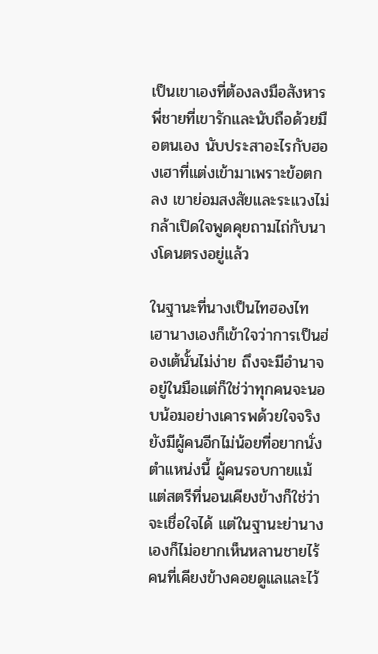เป็นเขาเองที่ต้องลงมือสังหารพี่ชายที่เขารักและนับถือด้วยมือตนเอง นับประสาอะไรกับฮองเฮาที่แต่งเข้ามาเพราะข้อตกลง เขาย่อมสงสัยและระแวงไม่กล้าเปิดใจพูดคุยถามไถ่กับนางโดนตรงอยู่แล้ว

ในฐานะที่นางเป็นไทฮองไทเฮานางเองก็เข้าใจว่าการเป็นฮ่องเต้นั้นไม่ง่าย ถึงจะมีอำนาจอยู่ในมือแต่ก็ใช่ว่าทุกคนจะนอบน้อมอย่างเคารพด้วยใจจริง ยังมีผู้คนอีกไม่น้อยที่อยากนั่งตำแหน่งนี้ ผู้คนรอบกายแม้แต่สตรีที่นอนเคียงข้างก็ใช่ว่าจะเชื่อใจได้ แต่ในฐานะย่านางเองก็ไม่อยากเห็นหลานชายไร้คนที่เคียงข้างคอยดูแลและไว้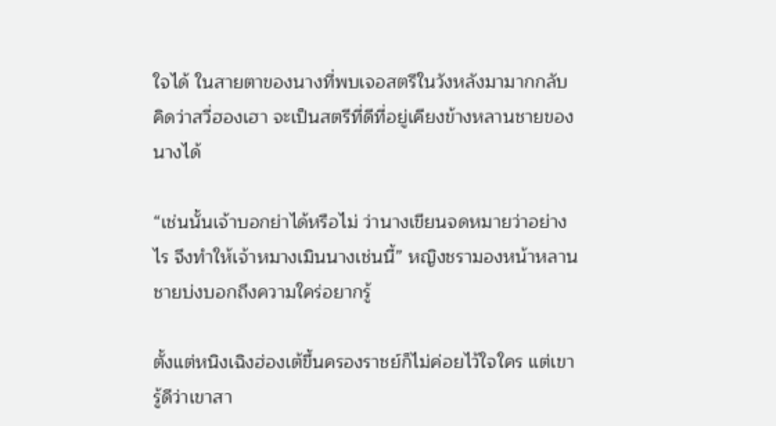ใจได้ ในสายตาของนางที่พบเจอสตรีในวังหลังมามากกลับคิดว่าสวี่ฮองเฮา จะเป็นสตรีที่ดีที่อยู่เคียงข้างหลานชายของนางได้

“เช่นนั้นเจ้าบอกย่าได้หรือไม่ ว่านางเขียนจดหมายว่าอย่างไร จึงทำให้เจ้าหมางเมินนางเช่นนี้” หญิงชรามองหน้าหลานชายบ่งบอกถึงความใคร่อยากรู้

ตั้งแต่หนิงเฉิงฮ่องเต้ขึ้นครองราชย์ก็ไม่ค่อยไว้ใจใคร แต่เขารู้ดีว่าเขาสา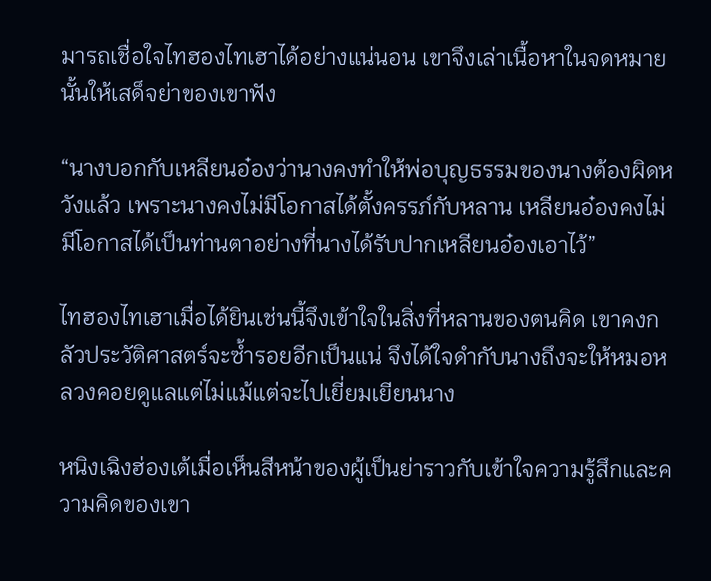มารถเชื่อใจไทฮองไทเฮาได้อย่างแน่นอน เขาจึงเล่าเนื้อหาในจดหมายนั้นให้เสด็จย่าของเขาฟัง

“นางบอกกับเหลียนอ๋องว่านางคงทำให้พ่อบุญธรรมของนางต้องผิดหวังแล้ว เพราะนางคงไม่มีโอกาสได้ตั้งครรภ์กับหลาน เหลียนอ๋องคงไม่มีโอกาสได้เป็นท่านตาอย่างที่นางได้รับปากเหลียนอ๋องเอาไว้”

ไทฮองไทเฮาเมื่อได้ยินเช่นนี้จึงเข้าใจในสิ่งที่หลานของตนคิด เขาคงกลัวประวัติศาสตร์จะซ้ำรอยอีกเป็นแน่ จึงได้ใจดำกับนางถึงจะให้หมอหลวงคอยดูแลแต่ไม่แม้แต่จะไปเยี่ยมเยียนนาง

หนิงเฉิงฮ่องเต้เมื่อเห็นสีหน้าของผู้เป็นย่าราวกับเข้าใจความรู้สึกและความคิดของเขา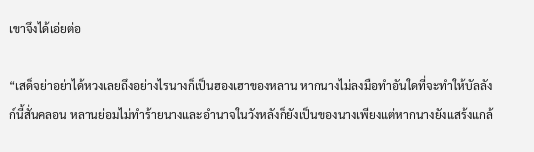เขาจึงได้เอ่ยต่อ

“เสด็จย่าอย่าได้หวงเลยถึงอย่างไรนางก็เป็นฮองเฮาของหลาน หากนางไม่ลงมือทำอันใดที่จะทำให้บัลลังก์นี้สั่นคลอน หลานย่อมไม่ทำร้ายนางและอำนาจในวังหลังก็ยังเป็นของนางเพียงแต่หากนางยังแสร้งแกล้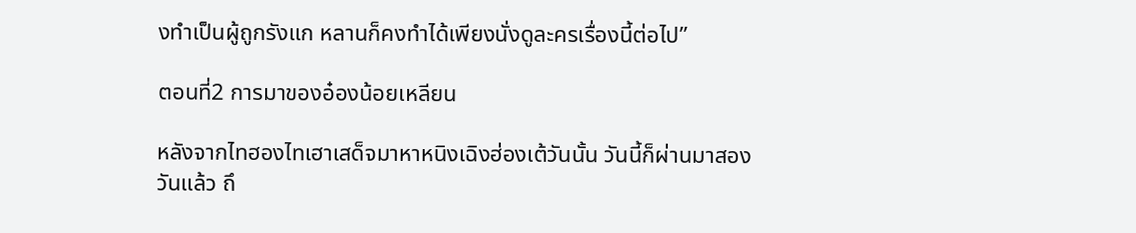งทำเป็นผู้ถูกรังแก หลานก็คงทำได้เพียงนั่งดูละครเรื่องนี้ต่อไป”

ตอนที่2 การมาของอ๋องน้อยเหลียน

หลังจากไทฮองไทเฮาเสด็จมาหาหนิงเฉิงฮ่องเต้วันนั้น วันนี้ก็ผ่านมาสองวันแล้ว ถึ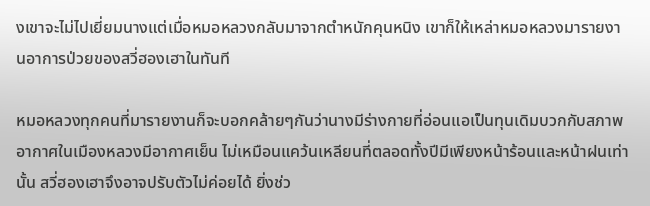งเขาจะไม่ไปเยี่ยมนางแต่เมื่อหมอหลวงกลับมาจากตำหนักคุนหนิง เขาก็ให้เหล่าหมอหลวงมารายงานอาการป่วยของสวี่ฮองเฮาในทันที

หมอหลวงทุกคนที่มารายงานก็จะบอกคล้ายๆกันว่านางมีร่างกายที่อ่อนแอเป็นทุนเดิมบวกกับสภาพอากาศในเมืองหลวงมีอากาศเย็น ไม่เหมือนแคว้นเหลียนที่ตลอดทั้งปีมีเพียงหน้าร้อนและหน้าฝนเท่านั้น สวี่ฮองเฮาจึงอาจปรับตัวไม่ค่อยได้ ยิ่งช่ว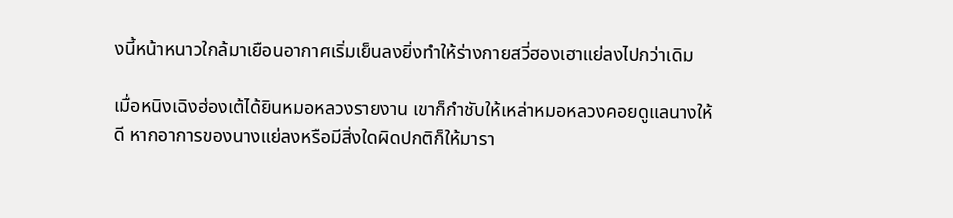งนี้หน้าหนาวใกล้มาเยือนอากาศเริ่มเย็นลงยิ่งทำให้ร่างกายสวี่ฮองเฮาแย่ลงไปกว่าเดิม

เมื่อหนิงเฉิงฮ่องเต้ได้ยินหมอหลวงรายงาน เขาก็กำชับให้เหล่าหมอหลวงคอยดูแลนางให้ดี หากอาการของนางแย่ลงหรือมีสิ่งใดผิดปกติก็ให้มารา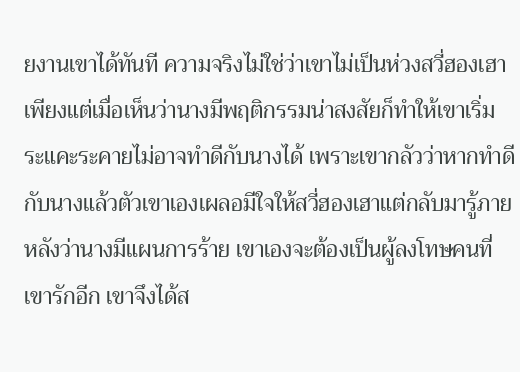ยงานเขาได้ทันที ความจริงไม่ใช่ว่าเขาไม่เป็นห่วงสวี่ฮองเฮาเพียงแต่เมื่อเห็นว่านางมีพฤติกรรมน่าสงสัยก็ทำให้เขาเริ่มระแคะระคายไม่อาจทำดีกับนางได้ เพราะเขากลัวว่าหากทำดีกับนางแล้วตัวเขาเองเผลอมีใจให้สวี่ฮองเฮาแต่กลับมารู้ภายหลังว่านางมีแผนการร้าย เขาเองจะต้องเป็นผู้ลงโทษคนที่เขารักอีก เขาจึงได้ส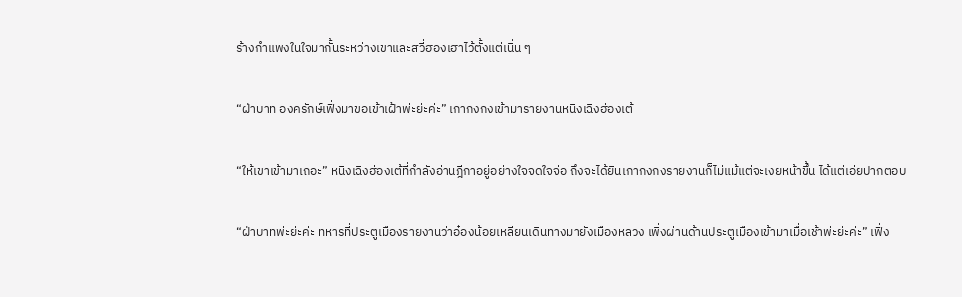ร้างกำแพงในใจมากั้นระหว่างเขาและสวี่ฮองเฮาไว้ตั้งแต่เนิ่น ๆ

“ฝ่าบาท องครักษ์เฟิ่งมาขอเข้าเฝ้าพ่ะย่ะค่ะ” เกากงกงเข้ามารายงานหนิงเฉิงฮ่องเต้

“ให้เขาเข้ามาเถอะ” หนิงเฉิงฮ่องเต้ที่กำลังอ่านฎีกาอยู่อย่างใจจดใจจ่อ ถึงจะได้ยินเกากงกงรายงานก็ไม่แม้แต่จะเงยหน้าขึ้น ได้แต่เอ่ยปากตอบ

“ฝ่าบาทพ่ะย่ะค่ะ ทหารที่ประตูเมืองรายงานว่าอ๋องน้อยเหลียนเดินทางมายังเมืองหลวง เพิ่งผ่านด้านประตูเมืองเข้ามาเมื่อเช้าพ่ะย่ะค่ะ” เฟิ่ง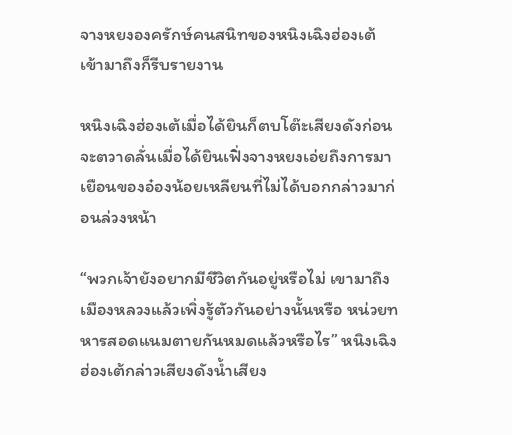จางหยงองครักษ์คนสนิทของหนิงเฉิงฮ่องเต้เข้ามาถึงก็รีบรายงาน

หนิงเฉิงฮ่องเต้เมื่อได้ยินก็ตบโต๊ะเสียงดังก่อนจะตวาดลั่นเมื่อได้ยินเฟิ่งจางหยงเอ่ยถึงการมาเยือนของอ๋องน้อยเหลียนที่ไม่ได้บอกกล่าวมาก่อนล่วงหน้า

“พวกเจ้ายังอยากมีชีวิตกันอยู่หรือไม่ เขามาถึงเมืองหลวงแล้วเพิ่งรู้ตัวกันอย่างนั้นหรือ หน่วยทหารสอดแนมตายกันหมดแล้วหรือไร” หนิงเฉิงฮ่องเต้กล่าวเสียงดังน้ำเสียง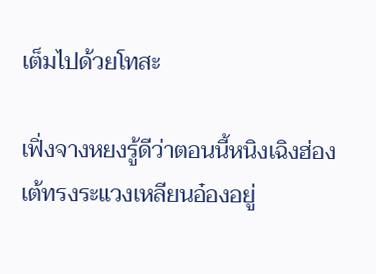เต็มไปด้วยโทสะ

เฟิ่งจางหยงรู้ดีว่าตอนนี้หนิงเฉิงฮ่องเต้ทรงระแวงเหลียนอ๋องอยู่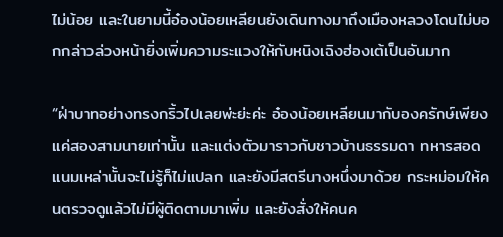ไม่น้อย และในยามนี้อ๋องน้อยเหลียนยังเดินทางมาถึงเมืองหลวงโดนไม่บอกกล่าวล่วงหน้ายิ่งเพิ่มความระแวงให้กับหนิงเฉิงฮ่องเต้เป็นอันมาก

“ฝ่าบาทอย่างทรงกริ้วไปเลยพ่ะย่ะค่ะ อ๋องน้อยเหลียนมากับองครักษ์เพียงแค่สองสามนายเท่านั้น และแต่งตัวมาราวกับชาวบ้านธรรมดา ทหารสอดแนมเหล่านั้นจะไม่รู้ก็ไม่แปลก และยังมีสตรีนางหนึ่งมาด้วย กระหม่อมให้คนตรวจดูแล้วไม่มีผู้ติดตามมาเพิ่ม และยังสั่งให้คนค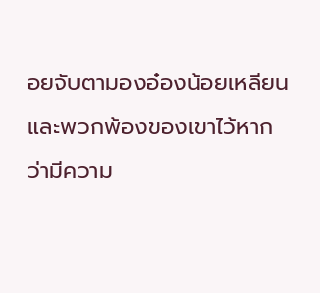อยจับตามองอ๋องน้อยเหลียนและพวกพ้องของเขาไว้หากว่ามีความ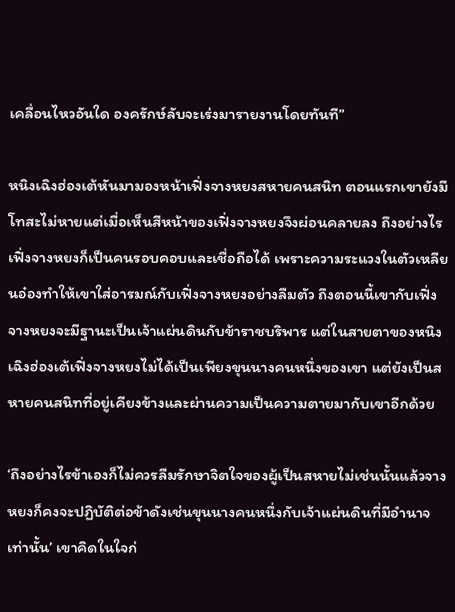เคลื่อนไหวอันใด องครักษ์ลับจะเร่งมารายงานโดยทันที”

หนิงเฉิงฮ่องเต้หันมามองหน้าเฟิ่งจางหยงสหายคนสนิท ตอนแรกเขายังมีโทสะไม่หายแต่เมื่อเห็นสีหน้าของเฟิ่งจางหยงจึงผ่อนคลายลง ถึงอย่างไรเฟิ่งจางหยงก็เป็นคนรอบคอบและเชื่อถือได้ เพราะความระแวงในตัวเหลียนอ๋องทำให้เขาใส่อารมณ์กับเฟิ่งจางหยงอย่างลืมตัว ถึงตอนนี้เขากับเฟิ่งจางหยงจะมีฐานะเป็นเจ้าแผ่นดินกับข้าราชบริพาร แต่ในสายตาของหนิงเฉิงฮ่องเต้เฟิ่งจางหยงไม่ได้เป็นเพียงขุนนางคนหนึ่งของเขา แต่ยังเป็นสหายคนสนิทที่อยู่เคียงข้างและผ่านความเป็นความตายมากับเขาอีกด้วย

‘ถึงอย่างไรข้าเองก็ไม่ควรลืมรักษาจิตใจของผู้เป็นสหายไม่เช่นนั้นแล้วจางหยงก็คงจะปฏิบัติต่อข้าดังเช่นขุนนางคนหนึ่งกับเจ้าแผ่นดินที่มีอำนาจเท่านั้น’ เขาคิดในใจก่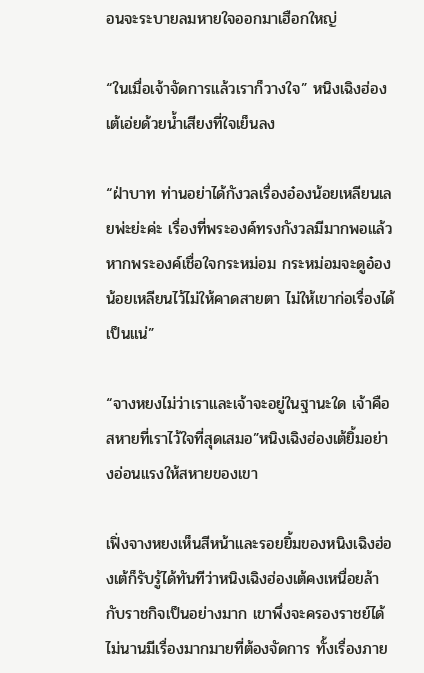อนจะระบายลมหายใจออกมาเฮือกใหญ่

“ในเมื่อเจ้าจัดการแล้วเราก็วางใจ” หนิงเฉิงฮ่องเต้เอ่ยด้วยน้ำเสียงที่ใจเย็นลง

“ฝ่าบาท ท่านอย่าได้กังวลเรื่องอ๋องน้อยเหลียนเลยพ่ะย่ะค่ะ เรื่องที่พระองค์ทรงกังวลมีมากพอแล้ว หากพระองค์เชื่อใจกระหม่อม กระหม่อมจะดูอ๋องน้อยเหลียนไว้ไม่ให้คาดสายตา ไม่ให้เขาก่อเรื่องได้เป็นแน่”

“จางหยงไม่ว่าเราและเจ้าจะอยู่ในฐานะใด เจ้าคือสหายที่เราไว้ใจที่สุดเสมอ”หนิงเฉิงฮ่องเต้ยิ้มอย่างอ่อนแรงให้สหายของเขา

เฟิ่งจางหยงเห็นสีหน้าและรอยยิ้มของหนิงเฉิงฮ่องเต้ก็รับรู้ได้ทันทีว่าหนิงเฉิงฮ่องเต้คงเหนื่อยล้ากับราชกิจเป็นอย่างมาก เขาพึ่งจะครองราชย์ได้ไม่นานมีเรื่องมากมายที่ต้องจัดการ ทั้งเรื่องภาย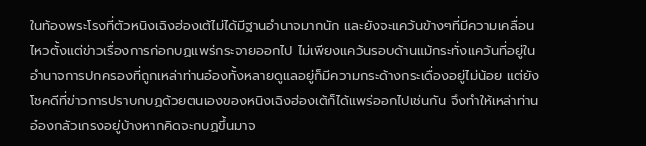ในท้องพระโรงที่ตัวหนิงเฉิงฮ่องเต้ไม่ได้มีฐานอำนาจมากนัก และยังจะแคว้นข้างๆที่มีความเคลื่อนไหวตั้งแต่ข่าวเรื่องการก่อกบฏแพร่กระจายออกไป ไม่เพียงแคว้นรอบด้านแม้กระทั่งแคว้นที่อยู่ในอำนาจการปกครองที่ถูกเหล่าท่านอ๋องทั้งหลายดูแลอยู่ก็มีความกระด้างกระเดื่องอยู่ไม่น้อย แต่ยังโชคดีที่ข่าวการปราบกบฏด้วยตนเองของหนิงเฉิงฮ่องเต้ก็ได้แพร่ออกไปเช่นกัน จึงทำให้เหล่าท่านอ๋องกลัวเกรงอยู่บ้างหากคิดจะกบฏขึ้นมาจ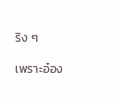ริง ๆ

เพราะอ๋อง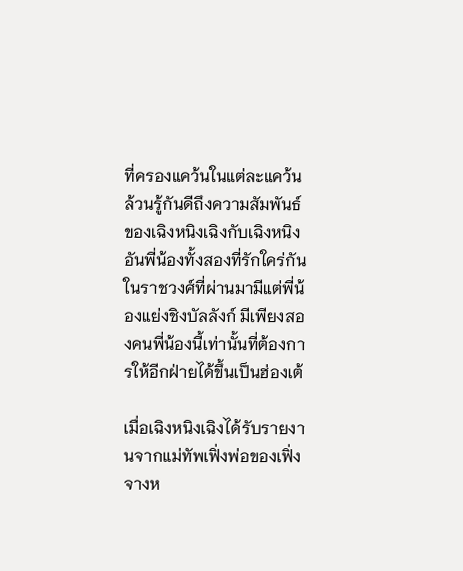ที่ครองแคว้นในแต่ละแคว้นล้วนรู้กันดีถึงความสัมพันธ์ของเฉิงหนิงเฉิงกับเฉิงหนิงอันพี่น้องทั้งสองที่รักใคร่กัน ในราชวงศ์ที่ผ่านมามีแต่พี่น้องแย่งชิงบัลลังก์ มีเพียงสองคนพี่น้องนี้เท่านั้นที่ต้องการให้อีกฝ่ายได้ขึ้นเป็นฮ่องเต้

เมื่อเฉิงหนิงเฉิงได้รับรายงานจากแม่ทัพเฟิ่งพ่อของเฟิ่งจางห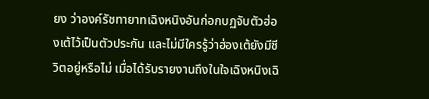ยง ว่าองค์รัชทายาทเฉิงหนิงอันก่อกบฏจับตัวฮ่องเต้ไว้เป็นตัวประกัน และไม่มีใครรู้ว่าฮ่องเต้ยังมีชีวิตอยู่หรือไม่ เมื่อได้รับรายงานถึงในใจเฉิงหนิงเฉิ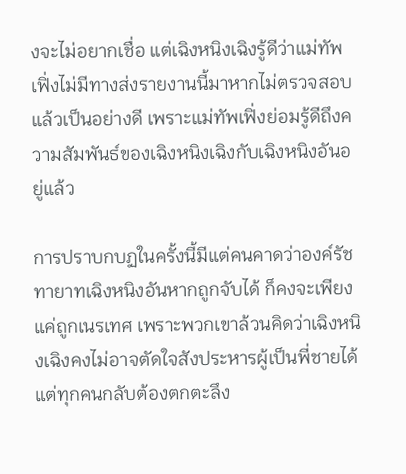งจะไม่อยากเชื่อ แต่เฉิงหนิงเฉิงรู้ดีว่าแม่ทัพเฟิ่งไม่มีทางส่งรายงานนี้มาหากไม่ตรวจสอบแล้วเป็นอย่างดี เพราะแม่ทัพเฟิ่งย่อมรู้ดีถึงความสัมพันธ์ของเฉิงหนิงเฉิงกับเฉิงหนิงอันอยู่แล้ว

การปราบกบฏในครั้งนี้มีแต่คนคาดว่าองค์รัชทายาทเฉิงหนิงอันหากถูกจับได้ ก็คงจะเพียงแค่ถูกเนรเทศ เพราะพวกเขาล้วนคิดว่าเฉิงหนิงเฉิงคงไม่อาจตัดใจสังประหารผู้เป็นพี่ชายได้ แต่ทุกคนกลับต้องตกตะลึง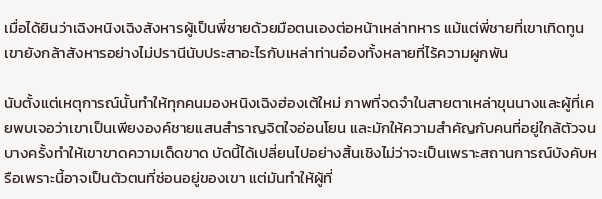เมื่อได้ยินว่าเฉิงหนิงเฉิงสังหารผู้เป็นพี่ชายด้วยมือตนเองต่อหน้าเหล่าทหาร แม้แต่พี่ชายที่เขาเทิดทูนเขายังกล้าสังหารอย่างไม่ปรานีนับประสาอะไรกับเหล่าท่านอ๋องทั้งหลายที่ไร้ความผูกพัน

นับตั้งแต่เหตุการณ์นั้นทำให้ทุกคนมองหนิงเฉิงฮ่องเต้ใหม่ ภาพที่จดจำในสายตาเหล่าขุนนางและผู้ที่เคยพบเจอว่าเขาเป็นเพียงองค์ชายแสนสำราญจิตใจอ่อนโยน และมักให้ความสำคัญกับคนที่อยู่ใกล้ตัวจนบางครั้งทำให้เขาขาดความเด็ดขาด บัดนี้ได้เปลี่ยนไปอย่างสิ้นเชิงไม่ว่าจะเป็นเพราะสถานการณ์บังคับหรือเพราะนี้อาจเป็นตัวตนที่ซ่อนอยู่ของเขา แต่มันทำให้ผู้ที่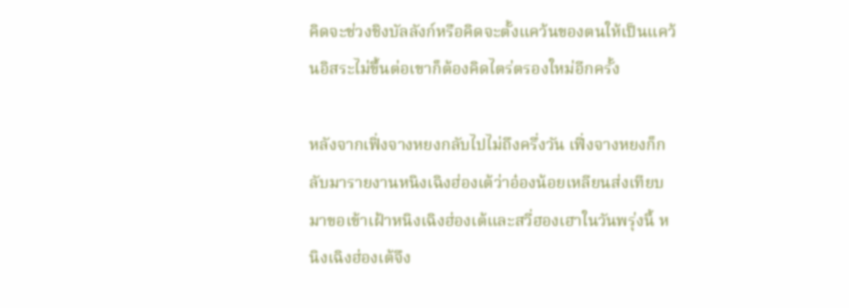คิดจะช่วงชิงบัลลังก์หรือคิดจะตั้งแคว้นของตนให้เป็นแคว้นอิสระไม่ขึ้นต่อเขาก็ต้องคิดไตร่ตรองใหม่อีกครั้ง

หลังจากเฟิ่งจางหยงกลับไปไม่ถึงครึ่งวัน เฟิ่งจางหยงก็กลับมารายงานหนิงเฉิงฮ่องเต้ว่าอ๋องน้อยเหลียนส่งเทียบมาขอเข้าเฝ้าหนิงเฉิงฮ่องเต้และสวี่ฮองเฮาในวันพรุ่งนี้ หนิงเฉิงฮ่องเต้จึง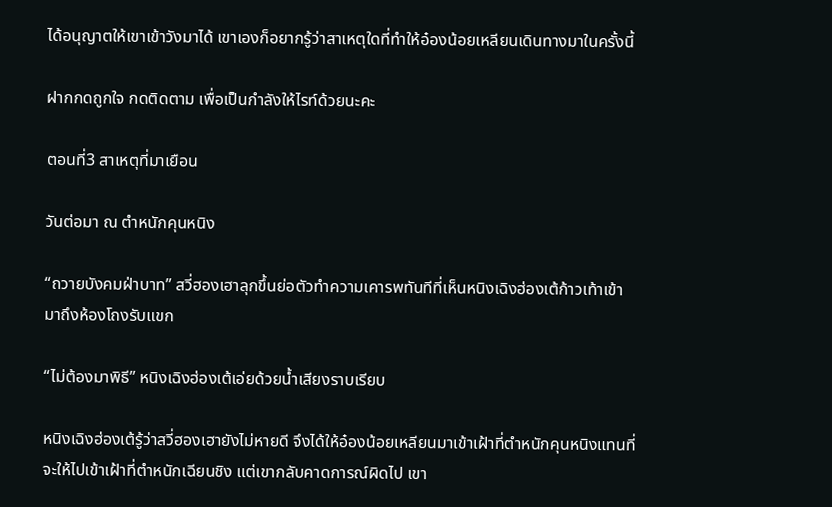ได้อนุญาตให้เขาเข้าวังมาได้ เขาเองก็อยากรู้ว่าสาเหตุใดที่ทำให้อ๋องน้อยเหลียนเดินทางมาในครั้งนี้

ฝากกดถูกใจ กดติดตาม เพื่อเป็นกำลังให้ไรท์ด้วยนะคะ

ตอนที่3 สาเหตุที่มาเยือน

วันต่อมา ณ ตำหนักคุนหนิง

“ถวายบังคมฝ่าบาท” สวี่ฮองเฮาลุกขึ้นย่อตัวทำความเคารพทันทีที่เห็นหนิงเฉิงฮ่องเต้ก้าวเท้าเข้ามาถึงห้องโถงรับแขก

“ไม่ต้องมาพิธี” หนิงเฉิงฮ่องเต้เอ่ยด้วยน้ำเสียงราบเรียบ

หนิงเฉิงฮ่องเต้รู้ว่าสวี่ฮองเฮายังไม่หายดี จึงได้ให้อ๋องน้อยเหลียนมาเข้าเฝ้าที่ตำหนักคุนหนิงแทนที่จะให้ไปเข้าเฝ้าที่ตำหนักเฉียนชิง แต่เขากลับคาดการณ์ผิดไป เขา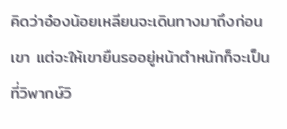คิดว่าอ๋องน้อยเหลียนจะเดินทางมาถึงก่อนเขา แต่จะให้เขายืนรออยู่หน้าตำหนักก็จะเป็นที่วิพากษ์วิ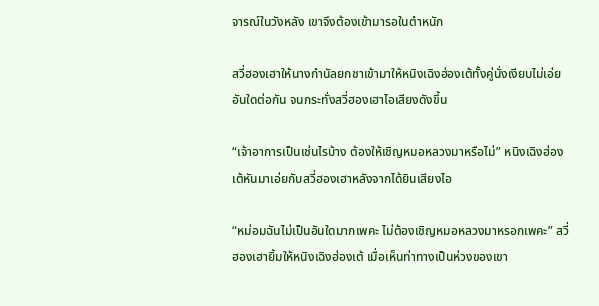จารณ์ในวังหลัง เขาจึงต้องเข้ามารอในตำหนัก

สวี่ฮองเฮาให้นางกำนัลยกชาเข้ามาให้หนิงเฉิงฮ่องเต้ทั้งคู่นั่งเงียบไม่เอ่ยอันใดต่อกัน จนกระทั่งสวี่ฮองเฮาไอเสียงดังขึ้น

“เจ้าอาการเป็นเช่นไรบ้าง ต้องให้เชิญหมอหลวงมาหรือไม่” หนิงเฉิงฮ่องเต้หันมาเอ่ยกับสวี่ฮองเฮาหลังจากได้ยินเสียงไอ

“หม่อมฉันไม่เป็นอันใดมากเพคะ ไม่ต้องเชิญหมอหลวงมาหรอกเพคะ” สวี่ฮองเฮายิ้มให้หนิงเฉิงฮ่องเต้ เมื่อเห็นท่าทางเป็นห่วงของเขา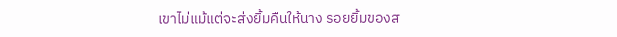เขาไม่แม้แต่จะส่งยิ้มคืนให้นาง รอยยิ้มของส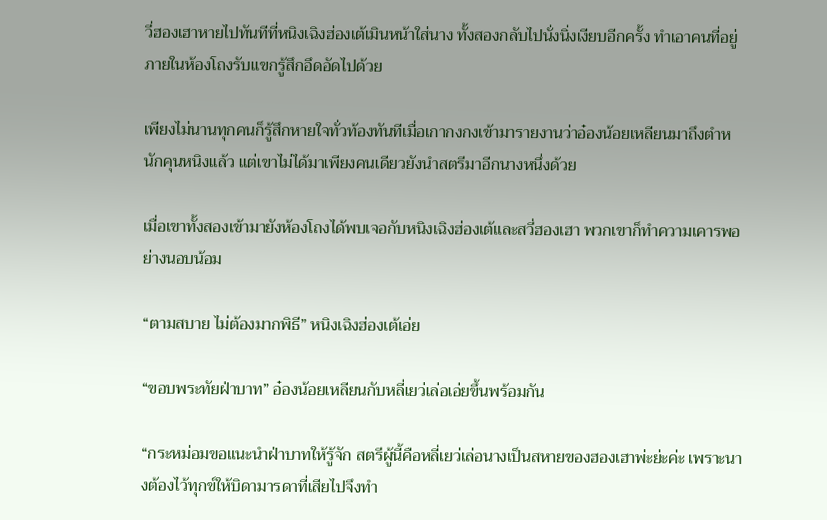วี่ฮองเฮาหายไปทันทีที่หนิงเฉิงฮ่องเต้เมินหน้าใส่นาง ทั้งสองกลับไปนั่งนิ่งเงียบอีกครั้ง ทำเอาคนที่อยู่ภายในห้องโถงรับแขกรู้สึกอึดอัดไปด้วย

เพียงไม่นานทุกคนก็รู้สึกหายใจทั่วท้องทันทีเมื่อเกากงกงเข้ามารายงานว่าอ๋องน้อยเหลียนมาถึงตำหนักคุนหนิงแล้ว แต่เขาไม่ได้มาเพียงคนเดียวยังนำสตรีมาอีกนางหนึ่งด้วย

เมื่อเขาทั้งสองเข้ามายังห้องโถงได้พบเจอกับหนิงเฉิงฮ่องเต้และสวี่ฮองเฮา พวกเขาก็ทำความเคารพอย่างนอบน้อม

“ตามสบาย ไม่ต้องมากพิธี” หนิงเฉิงฮ่องเต้เอ่ย

“ขอบพระทัยฝ่าบาท” อ๋องน้อยเหลียนกับหลี่เยว่เล่อเอ่ยขึ้นพร้อมกัน

“กระหม่อมขอแนะนำฝ่าบาทให้รู้จัก สตรีผู้นี้คือหลี่เยว่เล่อนางเป็นสหายของฮองเฮาพ่ะย่ะค่ะ เพราะนางต้องไว้ทุกข์ให้บิดามารดาที่เสียไปจึงทำ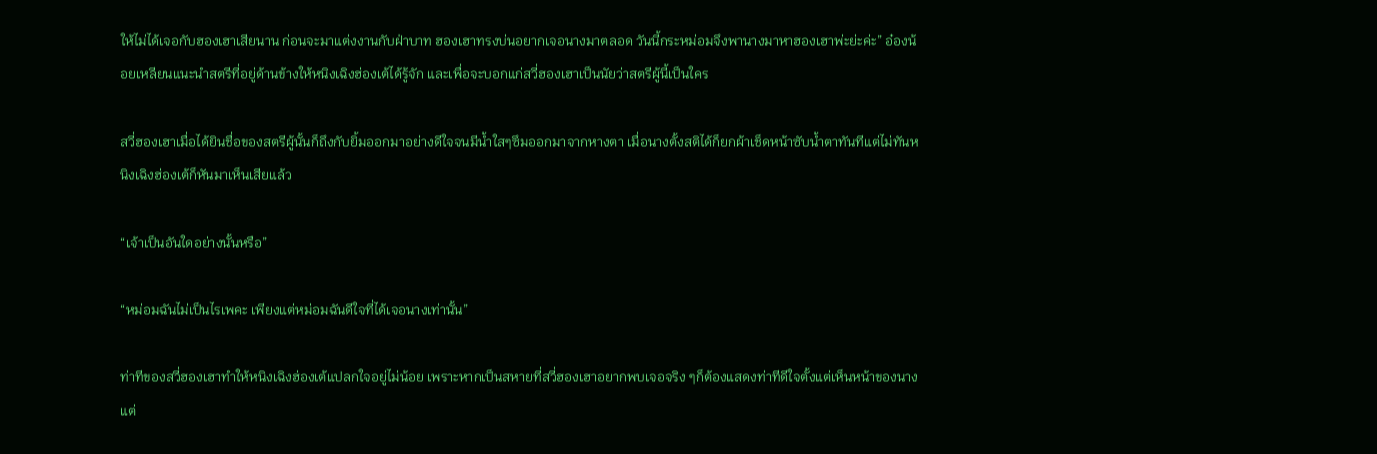ให้ไม่ได้เจอกับฮองเฮาเสียนาน ก่อนจะมาแต่งงานกับฝ่าบาท ฮองเฮาทรงบ่นอยากเจอนางมาตลอด วันนี้กระหม่อมจึงพานางมาหาฮองเฮาพ่ะย่ะค่ะ” อ๋องน้อยเหลียนแนะนำสตรีที่อยู่ด้านข้างให้หนิงเฉิงฮ่องเต้ได้รู้จัก และเพื่อจะบอกแก่สวี่ฮองเฮาเป็นนัยว่าสตรีผู้นี้เป็นใคร

สวี่ฮองเฮาเมื่อได้ยินชื่อของสตรีผู้นั้นก็ถึงกับยิ้มออกมาอย่างดีใจจนมีน้ำใสๆซึมออกมาจากหางตา เมื่อนางตั้งสติได้ก็ยกผ้าเช็ดหน้าซับน้ำตาทันทีแต่ไม่ทันหนิงเฉิงฮ่องเต้ก็หันมาเห็นเสียแล้ว

“เจ้าเป็นอันใดอย่างนั้นหรือ”

“หม่อมฉันไม่เป็นไรเพคะ เพียงแต่หม่อมฉันดีใจที่ได้เจอนางเท่านั้น”

ท่าทีของสวี่ฮองเฮาทำให้หนิงเฉิงฮ่องเต้แปลกใจอยู่ไม่น้อย เพราะหากเป็นสหายที่สวี่ฮองเฮาอยากพบเจอจริง ๆก็ต้องแสดงท่าทีดีใจตั้งแต่เห็นหน้าของนาง แต่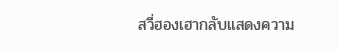สวี่ฮองเฮากลับแสดงความ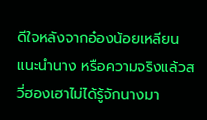ดีใจหลังจากอ๋องน้อยเหลียนแนะนำนาง หรือความจริงแล้วสวี่ฮองเฮาไม่ได้รู้จักนางมา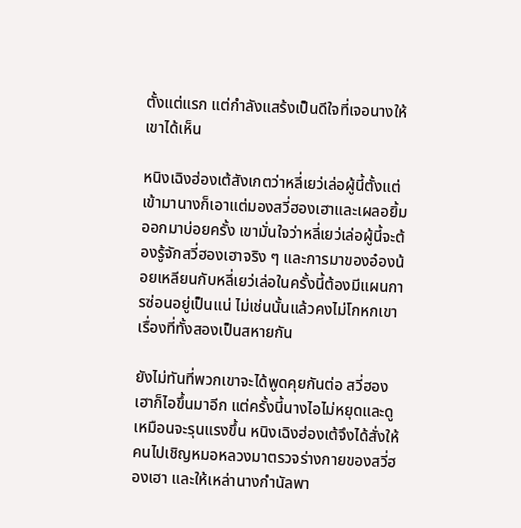ตั้งแต่แรก แต่กำลังแสร้งเป็นดีใจที่เจอนางให้เขาได้เห็น

หนิงเฉิงฮ่องเต้สังเกตว่าหลี่เยว่เล่อผู้นี้ตั้งแต่เข้ามานางก็เอาแต่มองสวี่ฮองเฮาและเผลอยิ้มออกมาบ่อยครั้ง เขามั่นใจว่าหลี่เยว่เล่อผู้นี้จะต้องรู้จักสวี่ฮองเฮาจริง ๆ และการมาของอ๋องน้อยเหลียนกับหลี่เยว่เล่อในครั้งนี้ต้องมีแผนการซ่อนอยู่เป็นแน่ ไม่เช่นนั้นแล้วคงไม่โกหกเขาเรื่องที่ทั้งสองเป็นสหายกัน

ยังไม่ทันที่พวกเขาจะได้พูดคุยกันต่อ สวี่ฮองเฮาก็ไอขึ้นมาอีก แต่ครั้งนี้นางไอไม่หยุดและดูเหมือนจะรุนแรงขึ้น หนิงเฉิงฮ่องเต้จึงได้สั่งให้คนไปเชิญหมอหลวงมาตรวจร่างกายของสวี่ฮองเฮา และให้เหล่านางกำนัลพา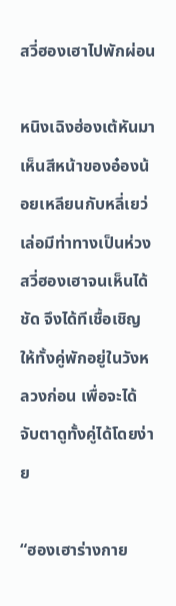สวี่ฮองเฮาไปพักผ่อน

หนิงเฉิงฮ่องเต้หันมาเห็นสีหน้าของอ๋องน้อยเหลียนกับหลี่เยว่เล่อมีท่าทางเป็นห่วงสวี่ฮองเฮาจนเห็นได้ชัด จึงได้ทีเชื้อเชิญให้ทั้งคู่พักอยู่ในวังหลวงก่อน เพื่อจะได้จับตาดูทั้งคู่ได้โดยง่าย

“ฮองเฮาร่างกาย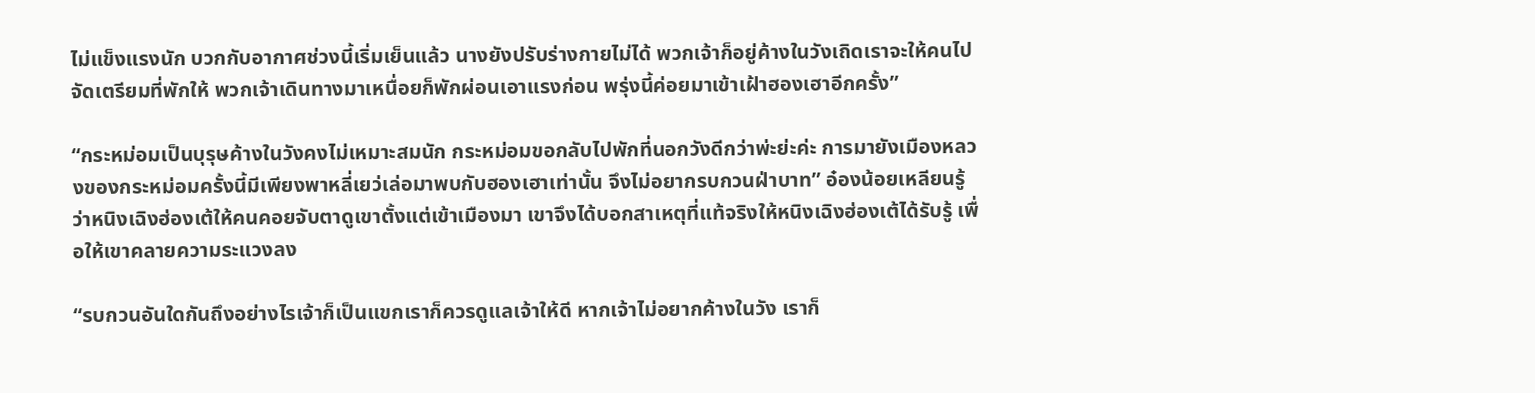ไม่แข็งแรงนัก บวกกับอากาศช่วงนี้เริ่มเย็นแล้ว นางยังปรับร่างกายไม่ได้ พวกเจ้าก็อยู่ค้างในวังเถิดเราจะให้คนไปจัดเตรียมที่พักให้ พวกเจ้าเดินทางมาเหนื่อยก็พักผ่อนเอาแรงก่อน พรุ่งนี้ค่อยมาเข้าเฝ้าฮองเฮาอีกครั้ง”

“กระหม่อมเป็นบุรุษค้างในวังคงไม่เหมาะสมนัก กระหม่อมขอกลับไปพักที่นอกวังดีกว่าพ่ะย่ะค่ะ การมายังเมืองหลวงของกระหม่อมครั้งนี้มีเพียงพาหลี่เยว่เล่อมาพบกับฮองเฮาเท่านั้น จึงไม่อยากรบกวนฝ่าบาท” อ๋องน้อยเหลียนรู้ว่าหนิงเฉิงฮ่องเต้ให้คนคอยจับตาดูเขาตั้งแต่เข้าเมืองมา เขาจึงได้บอกสาเหตุที่แท้จริงให้หนิงเฉิงฮ่องเต้ได้รับรู้ เพื่อให้เขาคลายความระแวงลง

“รบกวนอันใดกันถึงอย่างไรเจ้าก็เป็นแขกเราก็ควรดูแลเจ้าให้ดี หากเจ้าไม่อยากค้างในวัง เราก็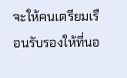จะให้คนเตรียมเรือนรับรองให้ที่นอ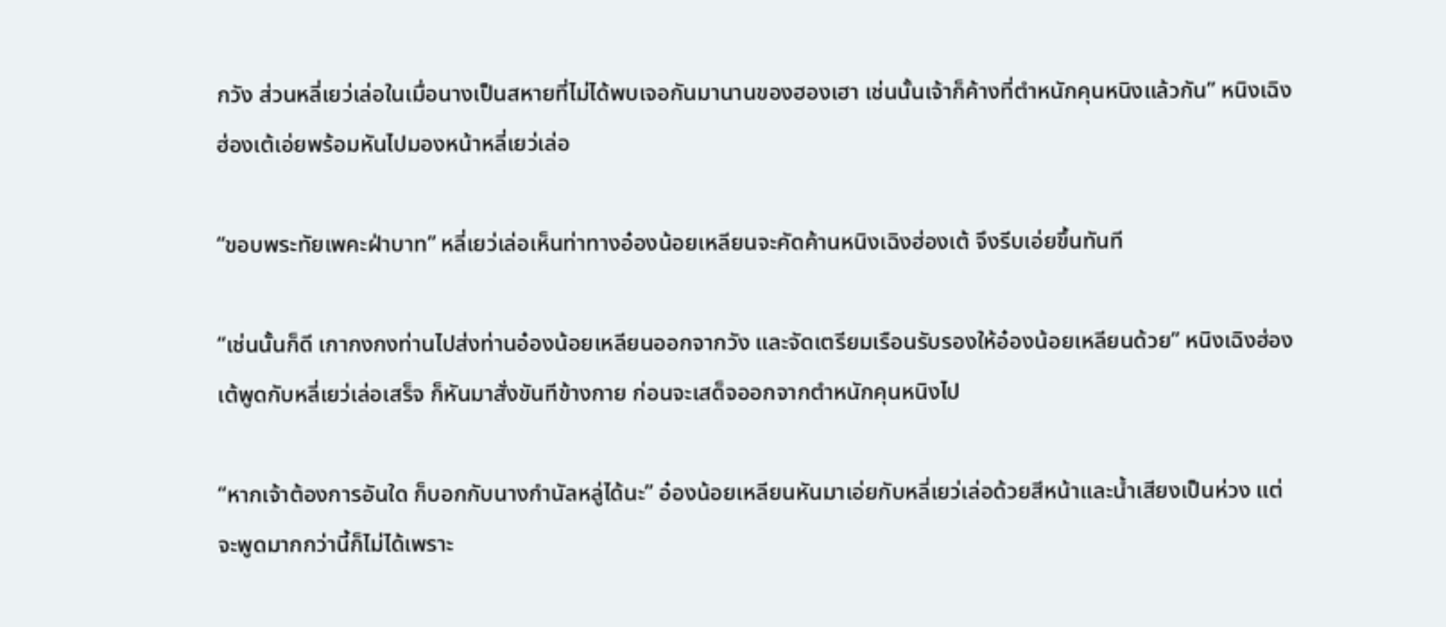กวัง ส่วนหลี่เยว่เล่อในเมื่อนางเป็นสหายที่ไม่ได้พบเจอกันมานานของฮองเฮา เช่นนั้นเจ้าก็ค้างที่ตำหนักคุนหนิงแล้วกัน” หนิงเฉิงฮ่องเต้เอ่ยพร้อมหันไปมองหน้าหลี่เยว่เล่อ

“ขอบพระทัยเพคะฝ่าบาท” หลี่เยว่เล่อเห็นท่าทางอ๋องน้อยเหลียนจะคัดค้านหนิงเฉิงฮ่องเต้ จึงรีบเอ่ยขึ้นทันที

“เช่นนั้นก็ดี เกากงกงท่านไปส่งท่านอ๋องน้อยเหลียนออกจากวัง และจัดเตรียมเรือนรับรองให้อ๋องน้อยเหลียนด้วย” หนิงเฉิงฮ่องเต้พูดกับหลี่เยว่เล่อเสร็จ ก็หันมาสั่งขันทีข้างกาย ก่อนจะเสด็จออกจากตำหนักคุนหนิงไป

“หากเจ้าต้องการอันใด ก็บอกกับนางกำนัลหลู่ได้นะ” อ๋องน้อยเหลียนหันมาเอ่ยกับหลี่เยว่เล่อด้วยสีหน้าและน้ำเสียงเป็นห่วง แต่จะพูดมากกว่านี้ก็ไม่ได้เพราะ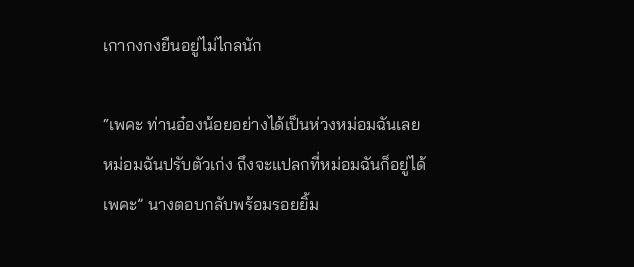เกากงกงยืนอยู่ไม่ไกลนัก

“เพคะ ท่านอ๋องน้อยอย่างได้เป็นห่วงหม่อมฉันเลย หม่อมฉันปรับตัวเก่ง ถึงจะแปลกที่หม่อมฉันก็อยู่ได้เพคะ” นางตอบกลับพร้อมรอยยิ้ม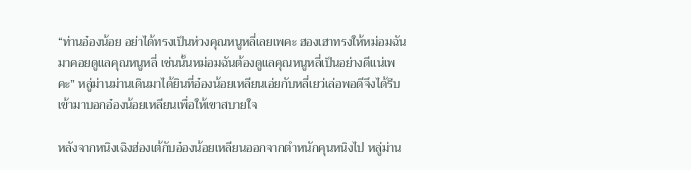“ท่านอ๋องน้อย อย่าได้ทรงเป็นห่วงคุณหนูหลี่เลยเพคะ ฮองเฮาทรงให้หม่อมฉันมาคอยดูแลคุณหนูหลี่ เช่นนั้นหม่อมฉันต้องดูแลคุณหนูหลี่เป็นอย่างดีแน่เพคะ” หลู่ม่านม่านเดินมาได้ยินที่อ๋องน้อยเหลียนเอ่ยกับหลี่เยว่เล่อพอดีจึงได้รีบเข้ามาบอกอ๋องน้อยเหลียนเพื่อให้เขาสบายใจ

หลังจากหนิงเฉิงฮ่องเต้กับอ๋องน้อยเหลียนออกจากตำหนักคุนหนิงไป หลู่ม่าน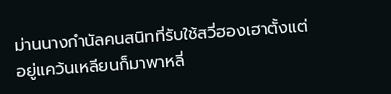ม่านนางกำนัลคนสนิทที่รับใช้สวี่ฮองเฮาตั้งแต่อยู่แคว้นเหลียนก็มาพาหลี่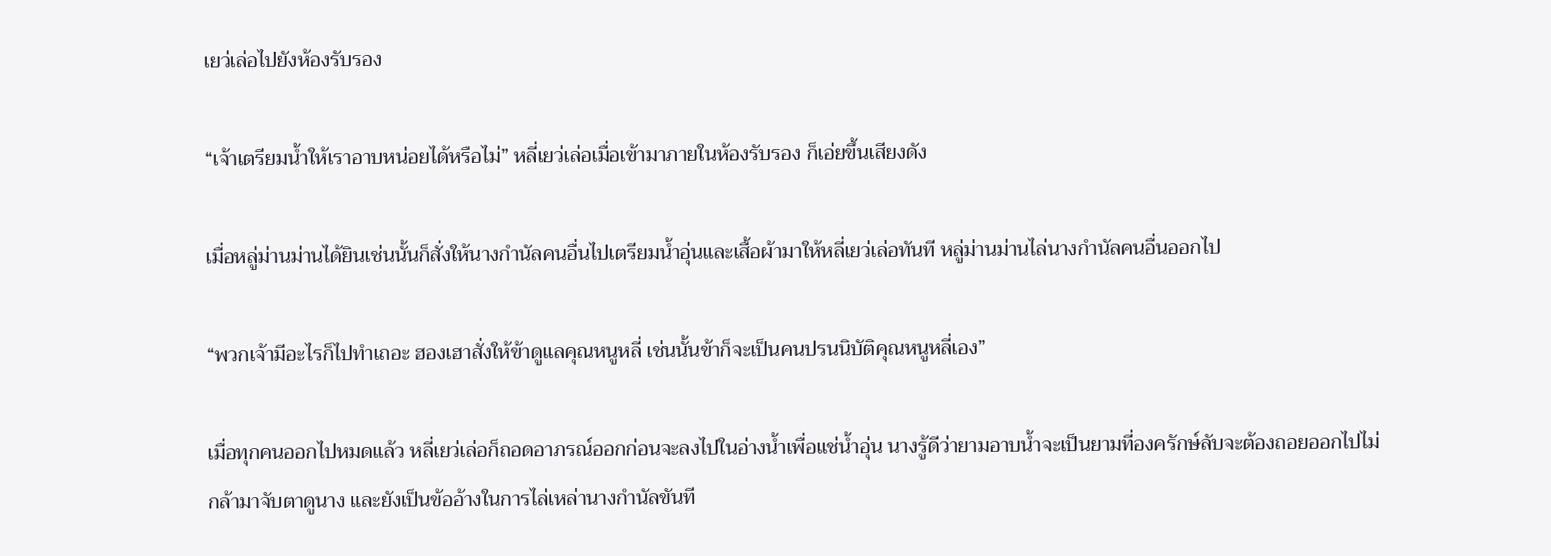เยว่เล่อไปยังห้องรับรอง

“เจ้าเตรียมน้ำให้เราอาบหน่อยได้หรือไม่” หลี่เยว่เล่อเมื่อเข้ามาภายในห้องรับรอง ก็เอ่ยขึ้นเสียงดัง

เมื่อหลู่ม่านม่านได้ยินเช่นนั้นก็สั่งให้นางกำนัลคนอื่นไปเตรียมน้ำอุ่นและเสื้อผ้ามาให้หลี่เยว่เล่อทันที หลู่ม่านม่านไล่นางกำนัลคนอื่นออกไป

“พวกเจ้ามีอะไรก็ไปทำเถอะ ฮองเฮาสั่งให้ข้าดูแลคุณหนูหลี่ เช่นนั้นข้าก็จะเป็นคนปรนนิบัติคุณหนูหลี่เอง”

เมื่อทุกคนออกไปหมดแล้ว หลี่เยว่เล่อก็ถอดอาภรณ์ออกก่อนจะลงไปในอ่างน้ำเพื่อแช่น้ำอุ่น นางรู้ดีว่ายามอาบน้ำจะเป็นยามที่องครักษ์ลับจะต้องถอยออกไปไม่กล้ามาจับตาดูนาง และยังเป็นข้ออ้างในการไล่เหล่านางกำนัลขันที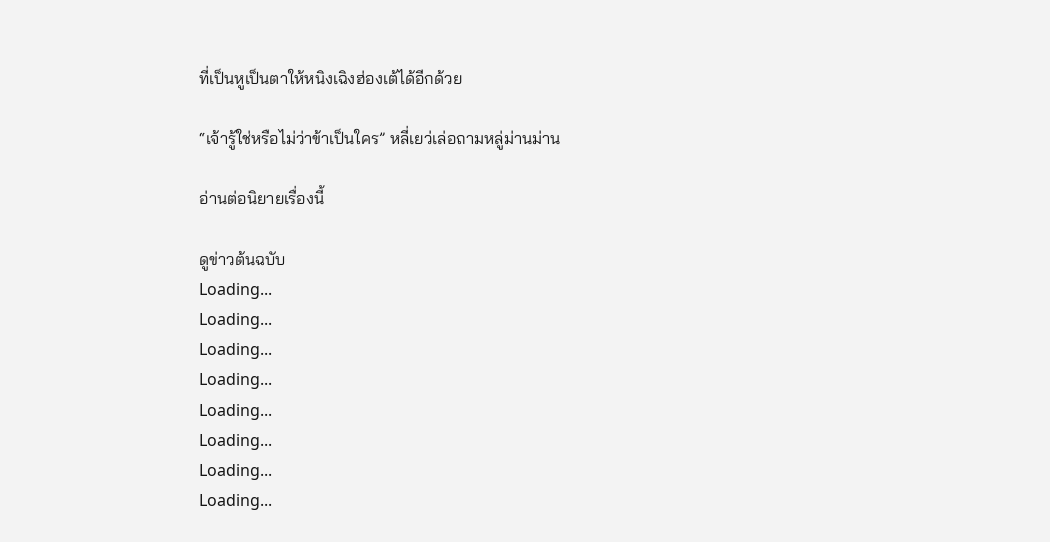ที่เป็นหูเป็นตาให้หนิงเฉิงฮ่องเต้ได้อีกด้วย

“เจ้ารู้ใช่หรือไม่ว่าข้าเป็นใคร” หลี่เยว่เล่อถามหลู่ม่านม่าน

อ่านต่อนิยายเรื่องนี้

ดูข่าวต้นฉบับ
Loading...
Loading...
Loading...
Loading...
Loading...
Loading...
Loading...
Loading...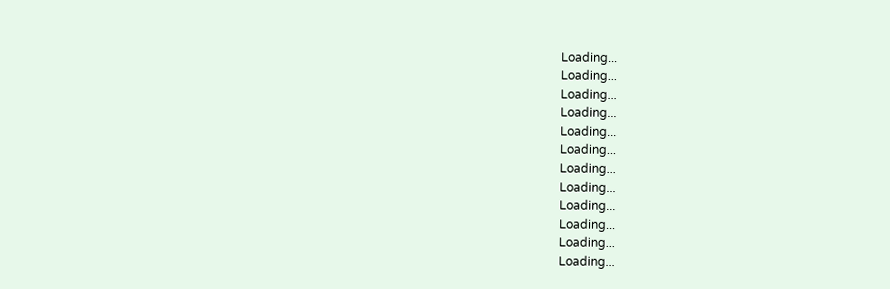Loading...
Loading...
Loading...
Loading...
Loading...
Loading...
Loading...
Loading...
Loading...
Loading...
Loading...
Loading...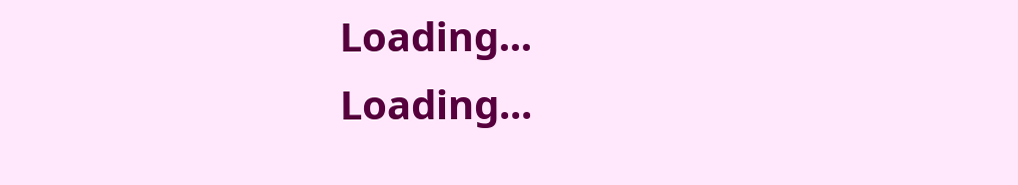Loading...
Loading...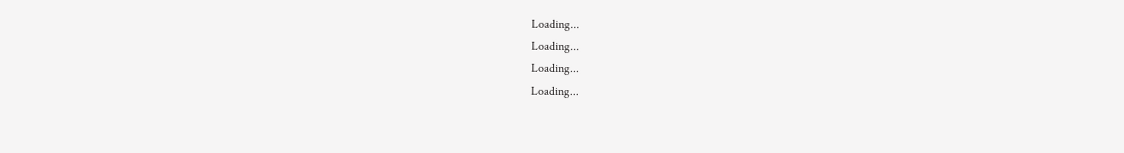Loading...
Loading...
Loading...
Loading...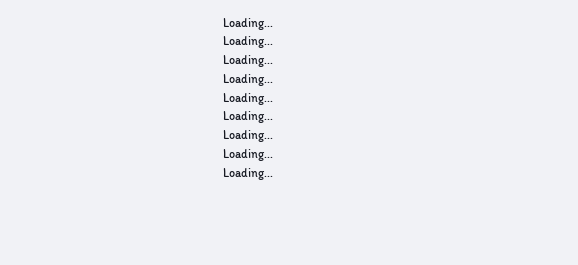Loading...
Loading...
Loading...
Loading...
Loading...
Loading...
Loading...
Loading...
Loading...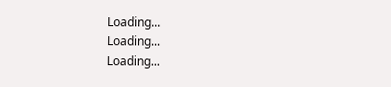Loading...
Loading...
Loading...